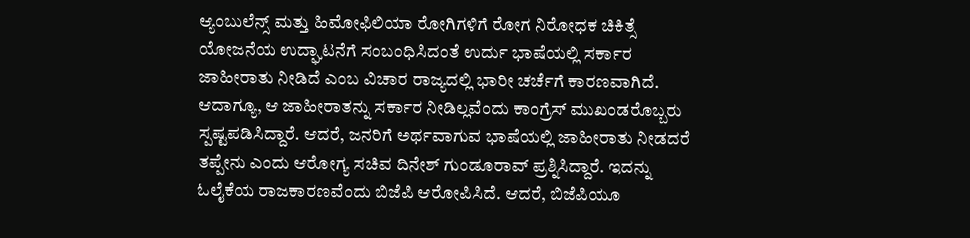ಆ್ಯಂಬುಲೆನ್ಸ್ ಮತ್ತು ಹಿಮೋಫಿಲಿಯಾ ರೋಗಿಗಳಿಗೆ ರೋಗ ನಿರೋಧಕ ಚಿಕಿತ್ಸೆ ಯೋಜನೆಯ ಉದ್ಘಾಟನೆಗೆ ಸಂಬಂಧಿಸಿದಂತೆ ಉರ್ದು ಭಾಷೆಯಲ್ಲಿ ಸರ್ಕಾರ ಜಾಹೀರಾತು ನೀಡಿದೆ ಎಂಬ ವಿಚಾರ ರಾಜ್ಯದಲ್ಲಿ ಭಾರೀ ಚರ್ಚೆಗೆ ಕಾರಣವಾಗಿದೆ. ಆದಾಗ್ಯೂ, ಆ ಜಾಹೀರಾತನ್ನು ಸರ್ಕಾರ ನೀಡಿಲ್ಲವೆಂದು ಕಾಂಗ್ರೆಸ್ ಮುಖಂಡರೊಬ್ಬರು ಸ್ಪಷ್ಟಪಡಿಸಿದ್ದಾರೆ. ಆದರೆ, ಜನರಿಗೆ ಅರ್ಥವಾಗುವ ಭಾಷೆಯಲ್ಲಿ ಜಾಹೀರಾತು ನೀಡದರೆ ತಪ್ಪೇನು ಎಂದು ಆರೋಗ್ಯ ಸಚಿವ ದಿನೇಶ್ ಗುಂಡೂರಾವ್ ಪ್ರಶ್ನಿಸಿದ್ದಾರೆ. ಇದನ್ನು ಓಲೈಕೆಯ ರಾಜಕಾರಣವೆಂದು ಬಿಜೆಪಿ ಆರೋಪಿಸಿದೆ. ಆದರೆ, ಬಿಜೆಪಿಯೂ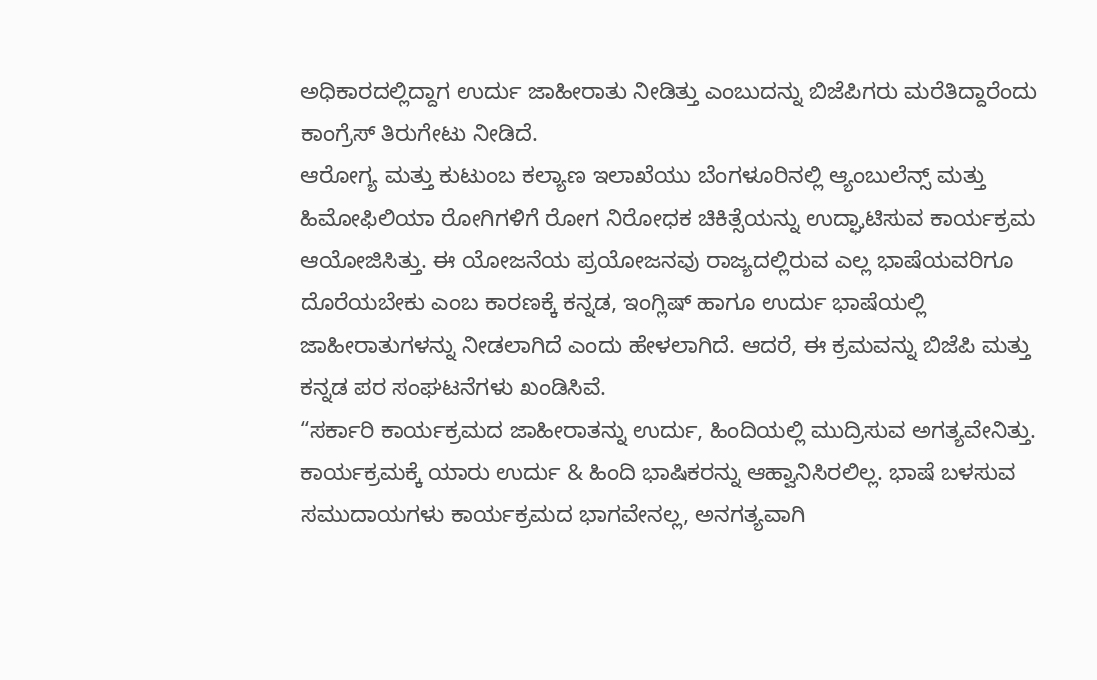ಅಧಿಕಾರದಲ್ಲಿದ್ದಾಗ ಉರ್ದು ಜಾಹೀರಾತು ನೀಡಿತ್ತು ಎಂಬುದನ್ನು ಬಿಜೆಪಿಗರು ಮರೆತಿದ್ದಾರೆಂದು ಕಾಂಗ್ರೆಸ್ ತಿರುಗೇಟು ನೀಡಿದೆ.
ಆರೋಗ್ಯ ಮತ್ತು ಕುಟುಂಬ ಕಲ್ಯಾಣ ಇಲಾಖೆಯು ಬೆಂಗಳೂರಿನಲ್ಲಿ ಆ್ಯಂಬುಲೆನ್ಸ್ ಮತ್ತು ಹಿಮೋಫಿಲಿಯಾ ರೋಗಿಗಳಿಗೆ ರೋಗ ನಿರೋಧಕ ಚಿಕಿತ್ಸೆಯನ್ನು ಉದ್ಘಾಟಿಸುವ ಕಾರ್ಯಕ್ರಮ ಆಯೋಜಿಸಿತ್ತು. ಈ ಯೋಜನೆಯ ಪ್ರಯೋಜನವು ರಾಜ್ಯದಲ್ಲಿರುವ ಎಲ್ಲ ಭಾಷೆಯವರಿಗೂ ದೊರೆಯಬೇಕು ಎಂಬ ಕಾರಣಕ್ಕೆ ಕನ್ನಡ, ಇಂಗ್ಲಿಷ್ ಹಾಗೂ ಉರ್ದು ಭಾಷೆಯಲ್ಲಿ ಜಾಹೀರಾತುಗಳನ್ನು ನೀಡಲಾಗಿದೆ ಎಂದು ಹೇಳಲಾಗಿದೆ. ಆದರೆ, ಈ ಕ್ರಮವನ್ನು ಬಿಜೆಪಿ ಮತ್ತು ಕನ್ನಡ ಪರ ಸಂಘಟನೆಗಳು ಖಂಡಿಸಿವೆ.
“ಸರ್ಕಾರಿ ಕಾರ್ಯಕ್ರಮದ ಜಾಹೀರಾತನ್ನು ಉರ್ದು, ಹಿಂದಿಯಲ್ಲಿ ಮುದ್ರಿಸುವ ಅಗತ್ಯವೇನಿತ್ತು. ಕಾರ್ಯಕ್ರಮಕ್ಕೆ ಯಾರು ಉರ್ದು & ಹಿಂದಿ ಭಾಷಿಕರನ್ನು ಆಹ್ವಾನಿಸಿರಲಿಲ್ಲ. ಭಾಷೆ ಬಳಸುವ ಸಮುದಾಯಗಳು ಕಾರ್ಯಕ್ರಮದ ಭಾಗವೇನಲ್ಲ, ಅನಗತ್ಯವಾಗಿ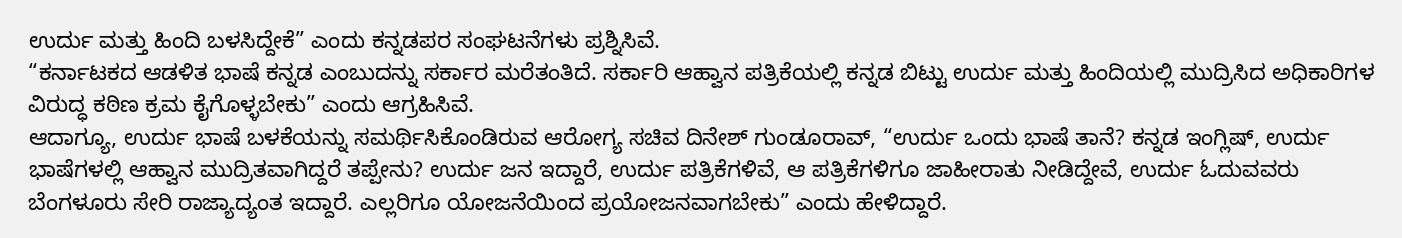ಉರ್ದು ಮತ್ತು ಹಿಂದಿ ಬಳಸಿದ್ದೇಕೆ” ಎಂದು ಕನ್ನಡಪರ ಸಂಘಟನೆಗಳು ಪ್ರಶ್ನಿಸಿವೆ.
“ಕರ್ನಾಟಕದ ಆಡಳಿತ ಭಾಷೆ ಕನ್ನಡ ಎಂಬುದನ್ನು ಸರ್ಕಾರ ಮರೆತಂತಿದೆ. ಸರ್ಕಾರಿ ಆಹ್ವಾನ ಪತ್ರಿಕೆಯಲ್ಲಿ ಕನ್ನಡ ಬಿಟ್ಟು ಉರ್ದು ಮತ್ತು ಹಿಂದಿಯಲ್ಲಿ ಮುದ್ರಿಸಿದ ಅಧಿಕಾರಿಗಳ ವಿರುದ್ಧ ಕಠಿಣ ಕ್ರಮ ಕೈಗೊಳ್ಳಬೇಕು” ಎಂದು ಆಗ್ರಹಿಸಿವೆ.
ಆದಾಗ್ಯೂ, ಉರ್ದು ಭಾಷೆ ಬಳಕೆಯನ್ನು ಸಮರ್ಥಿಸಿಕೊಂಡಿರುವ ಆರೋಗ್ಯ ಸಚಿವ ದಿನೇಶ್ ಗುಂಡೂರಾವ್, “ಉರ್ದು ಒಂದು ಭಾಷೆ ತಾನೆ? ಕನ್ನಡ ಇಂಗ್ಲಿಷ್, ಉರ್ದು ಭಾಷೆಗಳಲ್ಲಿ ಆಹ್ವಾನ ಮುದ್ರಿತವಾಗಿದ್ದರೆ ತಪ್ಪೇನು? ಉರ್ದು ಜನ ಇದ್ದಾರೆ, ಉರ್ದು ಪತ್ರಿಕೆಗಳಿವೆ, ಆ ಪತ್ರಿಕೆಗಳಿಗೂ ಜಾಹೀರಾತು ನೀಡಿದ್ದೇವೆ, ಉರ್ದು ಓದುವವರು ಬೆಂಗಳೂರು ಸೇರಿ ರಾಜ್ಯಾದ್ಯಂತ ಇದ್ದಾರೆ. ಎಲ್ಲರಿಗೂ ಯೋಜನೆಯಿಂದ ಪ್ರಯೋಜನವಾಗಬೇಕು” ಎಂದು ಹೇಳಿದ್ದಾರೆ.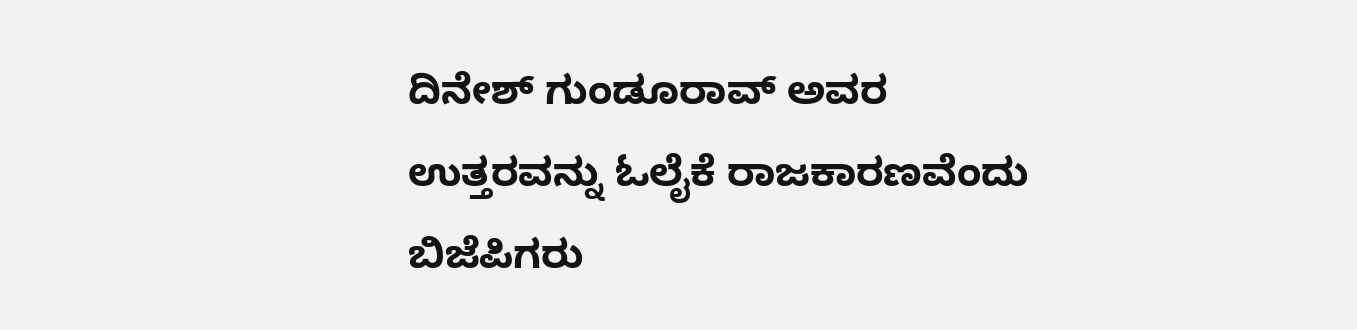ದಿನೇಶ್ ಗುಂಡೂರಾವ್ ಅವರ ಉತ್ತರವನ್ನು ಓಲೈಕೆ ರಾಜಕಾರಣವೆಂದು ಬಿಜೆಪಿಗರು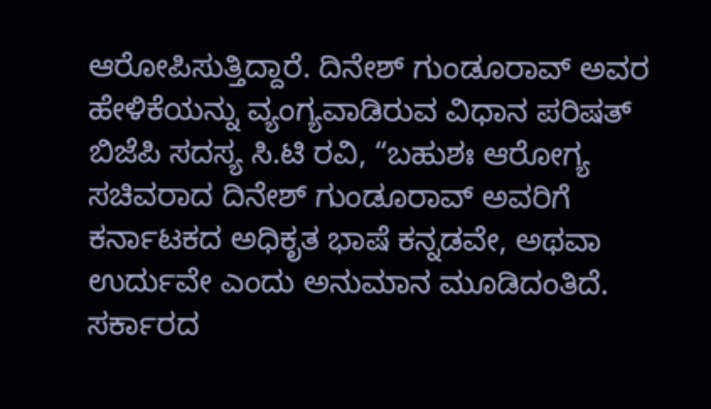ಆರೋಪಿಸುತ್ತಿದ್ದಾರೆ. ದಿನೇಶ್ ಗುಂಡೂರಾವ್ ಅವರ ಹೇಳಿಕೆಯನ್ನು ವ್ಯಂಗ್ಯವಾಡಿರುವ ವಿಧಾನ ಪರಿಷತ್ ಬಿಜೆಪಿ ಸದಸ್ಯ ಸಿ.ಟಿ ರವಿ, “ಬಹುಶಃ ಆರೋಗ್ಯ ಸಚಿವರಾದ ದಿನೇಶ್ ಗುಂಡೂರಾವ್ ಅವರಿಗೆ ಕರ್ನಾಟಕದ ಅಧಿಕೃತ ಭಾಷೆ ಕನ್ನಡವೇ, ಅಥವಾ ಉರ್ದುವೇ ಎಂದು ಅನುಮಾನ ಮೂಡಿದಂತಿದೆ. ಸರ್ಕಾರದ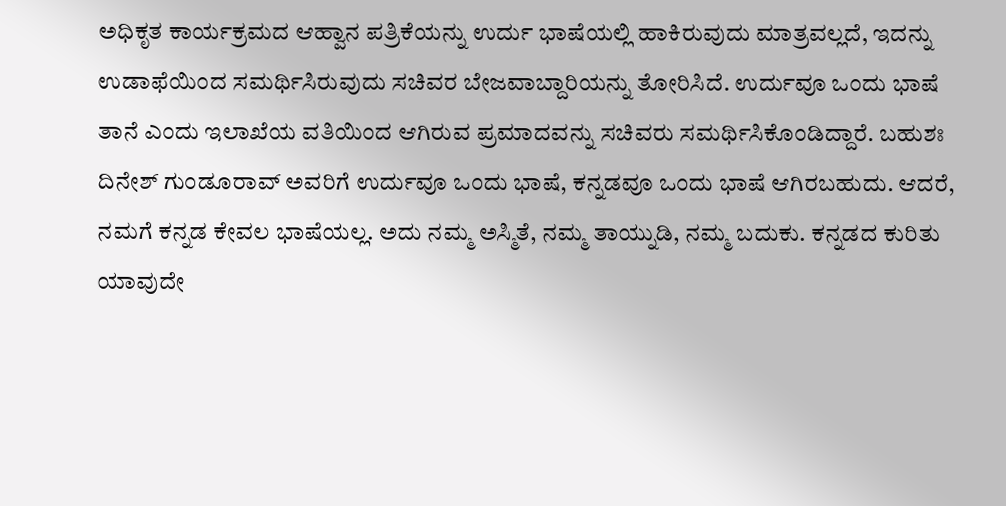ಅಧಿಕೃತ ಕಾರ್ಯಕ್ರಮದ ಆಹ್ವಾನ ಪತ್ರಿಕೆಯನ್ನು ಉರ್ದು ಭಾಷೆಯಲ್ಲಿ ಹಾಕಿರುವುದು ಮಾತ್ರವಲ್ಲದೆ, ಇದನ್ನು ಉಡಾಫೆಯಿಂದ ಸಮರ್ಥಿಸಿರುವುದು ಸಚಿವರ ಬೇಜವಾಬ್ದಾರಿಯನ್ನು ತೋರಿಸಿದೆ. ಉರ್ದುವೂ ಒಂದು ಭಾಷೆ ತಾನೆ ಎಂದು ಇಲಾಖೆಯ ವತಿಯಿಂದ ಆಗಿರುವ ಪ್ರಮಾದವನ್ನು ಸಚಿವರು ಸಮರ್ಥಿಸಿಕೊಂಡಿದ್ದಾರೆ. ಬಹುಶಃ ದಿನೇಶ್ ಗುಂಡೂರಾವ್ ಅವರಿಗೆ ಉರ್ದುವೂ ಒಂದು ಭಾಷೆ, ಕನ್ನಡವೂ ಒಂದು ಭಾಷೆ ಆಗಿರಬಹುದು. ಆದರೆ, ನಮಗೆ ಕನ್ನಡ ಕೇವಲ ಭಾಷೆಯಲ್ಲ. ಅದು ನಮ್ಮ ಅಸ್ಮಿತೆ, ನಮ್ಮ ತಾಯ್ನುಡಿ, ನಮ್ಮ ಬದುಕು. ಕನ್ನಡದ ಕುರಿತು ಯಾವುದೇ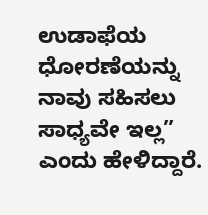ಉಡಾಫೆಯ ಧೋರಣೆಯನ್ನು ನಾವು ಸಹಿಸಲು ಸಾಧ್ಯವೇ ಇಲ್ಲ” ಎಂದು ಹೇಳಿದ್ದಾರೆ.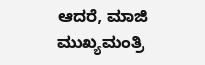ಆದರೆ, ಮಾಜಿ ಮುಖ್ಯಮಂತ್ರಿ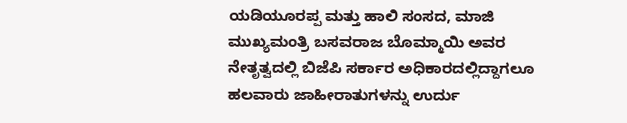ಯಡಿಯೂರಪ್ಪ ಮತ್ತು ಹಾಲಿ ಸಂಸದ, ಮಾಜಿ ಮುಖ್ಯಮಂತ್ರಿ ಬಸವರಾಜ ಬೊಮ್ಮಾಯಿ ಅವರ ನೇತೃತ್ವದಲ್ಲಿ ಬಿಜೆಪಿ ಸರ್ಕಾರ ಅಧಿಕಾರದಲ್ಲಿದ್ದಾಗಲೂ ಹಲವಾರು ಜಾಹೀರಾತುಗಳನ್ನು ಉರ್ದು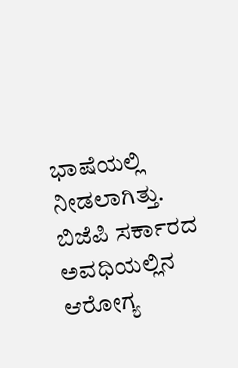ಭಾಷೆಯಲ್ಲಿ ನೀಡಲಾಗಿತ್ತು. ಬಿಜೆಪಿ ಸರ್ಕಾರದ ಅವಧಿಯಲ್ಲಿನ ಆರೋಗ್ಯ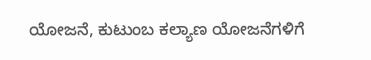ಯೋಜನೆ, ಕುಟುಂಬ ಕಲ್ಯಾಣ ಯೋಜನೆಗಳಿಗೆ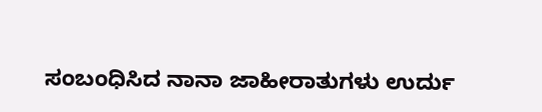ಸಂಬಂಧಿಸಿದ ನಾನಾ ಜಾಹೀರಾತುಗಳು ಉರ್ದು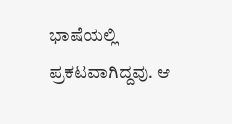ಭಾಷೆಯಲ್ಲಿ ಪ್ರಕಟವಾಗಿದ್ದವು. ಆ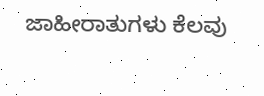ಜಾಹೀರಾತುಗಳು ಕೆಲವು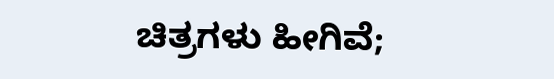ಚಿತ್ರಗಳು ಹೀಗಿವೆ;